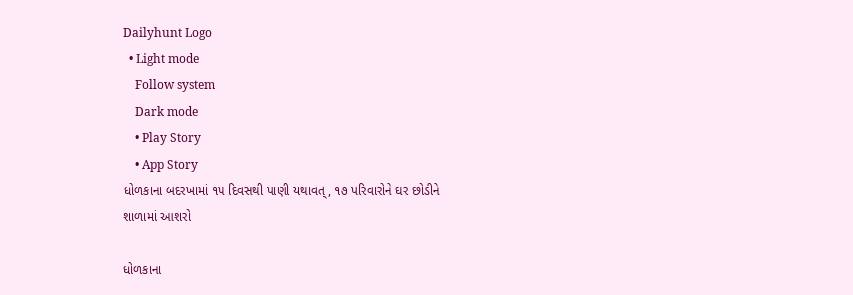Dailyhunt Logo
  • Light mode
    Follow system
    Dark mode
    • Play Story
    • App Story
ધોળકાના બદરખામાં ૧૫ દિવસથી પાણી યથાવત્, ૧૭ પરિવારોને ઘર છોડીને શાળામાં આશરો

ધોળકાના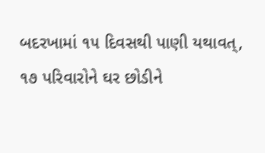બદરખામાં ૧૫ દિવસથી પાણી યથાવત્, ૧૭ પરિવારોને ઘર છોડીને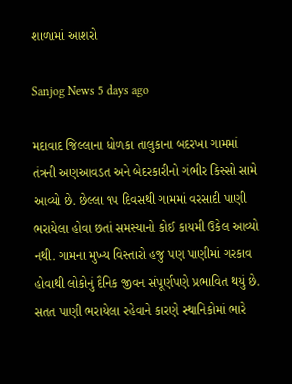શાળામાં આશરો

Sanjog News 5 days ago

મદાવાદ જિલ્લાના ધોળકા તાલુકાના બદરખા ગામમાં તંત્રની અણઆવડત અને બેદરકારીનો ગંભીર કિસ્સો સામે આવ્યો છે. છેલ્લા ૧૫ દિવસથી ગામમાં વરસાદી પાણી ભરાયેલા હોવા છતાં સમસ્યાનો કોઈ કાયમી ઉકેલ આવ્યો નથી. ગામના મુખ્ય વિસ્તારો હજુ પણ પાણીમાં ગરકાવ હોવાથી લોકોનું દૈનિક જીવન સંપૂર્ણપણે પ્રભાવિત થયું છે. સતત પાણી ભરાયેલા રહેવાને કારણે સ્થાનિકોમાં ભારે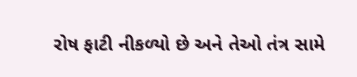રોષ ફાટી નીકળ્યો છે અને તેઓ તંત્ર સામે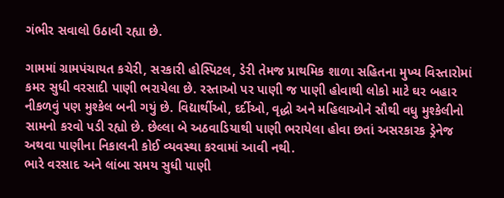ગંભીર સવાલો ઉઠાવી રહ્યા છે.

ગામમાં ગ્રામપંચાયત કચેરી, સરકારી હોસ્પિટલ, ડેરી તેમજ પ્રાથમિક શાળા સહિતના મુખ્ય વિસ્તારોમાં કમર સુધી વરસાદી પાણી ભરાયેલા છે. રસ્તાઓ પર પાણી જ પાણી હોવાથી લોકો માટે ઘર બહાર નીકળવું પણ મુશ્કેલ બની ગયું છે. વિદ્યાર્થીઓ, દર્દીઓ, વૃદ્ધો અને મહિલાઓને સૌથી વધુ મુશ્કેલીનો સામનો કરવો પડી રહ્યો છે. છેલ્લા બે અઠવાડિયાથી પાણી ભરાયેલા હોવા છતાં અસરકારક ડ્રેનેજ અથવા પાણીના નિકાલની કોઈ વ્યવસ્થા કરવામાં આવી નથી.
ભારે વરસાદ અને લાંબા સમય સુધી પાણી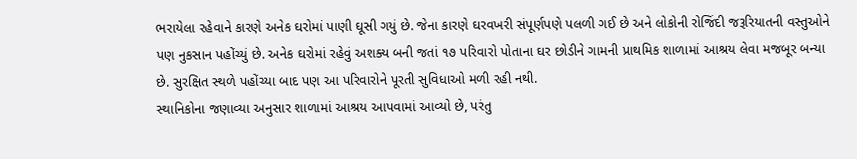ભરાયેલા રહેવાને કારણે અનેક ઘરોમાં પાણી ઘૂસી ગયું છે. જેના કારણે ઘરવખરી સંપૂર્ણપણે પલળી ગઈ છે અને લોકોની રોજિંદી જરૂરિયાતની વસ્તુઓને પણ નુકસાન પહોંચ્યું છે. અનેક ઘરોમાં રહેવું અશક્ય બની જતાં ૧૭ પરિવારો પોતાના ઘર છોડીને ગામની પ્રાથમિક શાળામાં આશ્રય લેવા મજબૂર બન્યા છે. સુરક્ષિત સ્થળે પહોંચ્યા બાદ પણ આ પરિવારોને પૂરતી સુવિધાઓ મળી રહી નથી.
સ્થાનિકોના જણાવ્યા અનુસાર શાળામાં આશ્રય આપવામાં આવ્યો છે, પરંતુ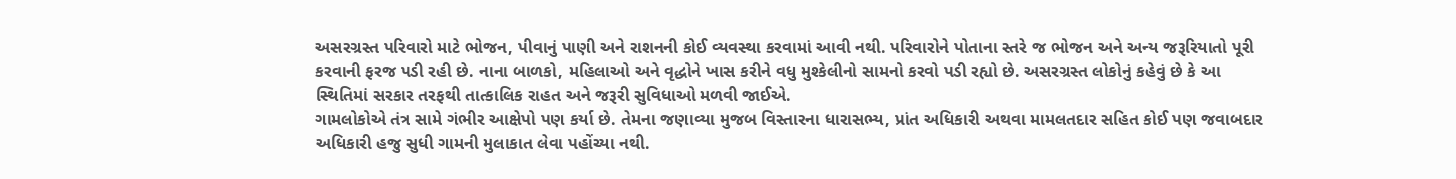અસરગ્રસ્ત પરિવારો માટે ભોજન, પીવાનું પાણી અને રાશનની કોઈ વ્યવસ્થા કરવામાં આવી નથી. પરિવારોને પોતાના સ્તરે જ ભોજન અને અન્ય જરૂરિયાતો પૂરી કરવાની ફરજ પડી રહી છે. નાના બાળકો, મહિલાઓ અને વૃદ્ધોને ખાસ કરીને વધુ મુશ્કેલીનો સામનો કરવો પડી રહ્યો છે. અસરગ્રસ્ત લોકોનું કહેવું છે કે આ સ્થિતિમાં સરકાર તરફથી તાત્કાલિક રાહત અને જરૂરી સુવિધાઓ મળવી જાઈએ.
ગામલોકોએ તંત્ર સામે ગંભીર આક્ષેપો પણ કર્યા છે. તેમના જણાવ્યા મુજબ વિસ્તારના ધારાસભ્ય, પ્રાંત અધિકારી અથવા મામલતદાર સહિત કોઈ પણ જવાબદાર અધિકારી હજુ સુધી ગામની મુલાકાત લેવા પહોંચ્યા નથી.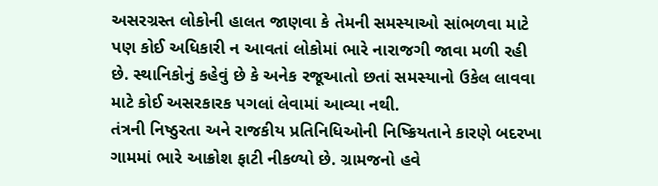અસરગ્રસ્ત લોકોની હાલત જાણવા કે તેમની સમસ્યાઓ સાંભળવા માટે પણ કોઈ અધિકારી ન આવતાં લોકોમાં ભારે નારાજગી જાવા મળી રહી છે. સ્થાનિકોનું કહેવું છે કે અનેક રજૂઆતો છતાં સમસ્યાનો ઉકેલ લાવવા માટે કોઈ અસરકારક પગલાં લેવામાં આવ્યા નથી.
તંત્રની નિષ્ઠુરતા અને રાજકીય પ્રતિનિધિઓની નિષ્ક્રિયતાને કારણે બદરખા ગામમાં ભારે આક્રોશ ફાટી નીકળ્યો છે. ગ્રામજનો હવે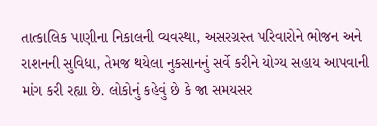તાત્કાલિક પાણીના નિકાલની વ્યવસ્થા, અસરગ્રસ્ત પરિવારોને ભોજન અને રાશનની સુવિધા, તેમજ થયેલા નુકસાનનું સર્વે કરીને યોગ્ય સહાય આપવાની માંગ કરી રહ્યા છે. લોકોનું કહેવું છે કે જા સમયસર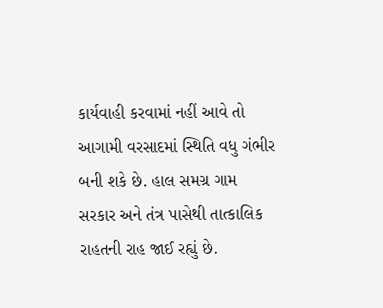કાર્યવાહી કરવામાં નહીં આવે તો આગામી વરસાદમાં સ્થિતિ વધુ ગંભીર બની શકે છે. હાલ સમગ્ર ગામ સરકાર અને તંત્ર પાસેથી તાત્કાલિક રાહતની રાહ જાઈ રહ્યું છે.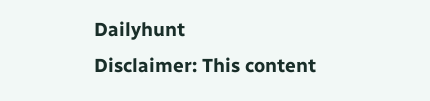Dailyhunt
Disclaimer: This content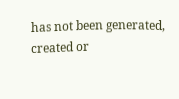has not been generated, created or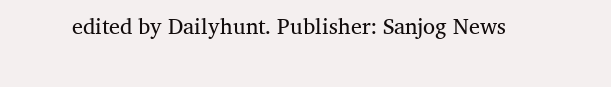edited by Dailyhunt. Publisher: Sanjog News